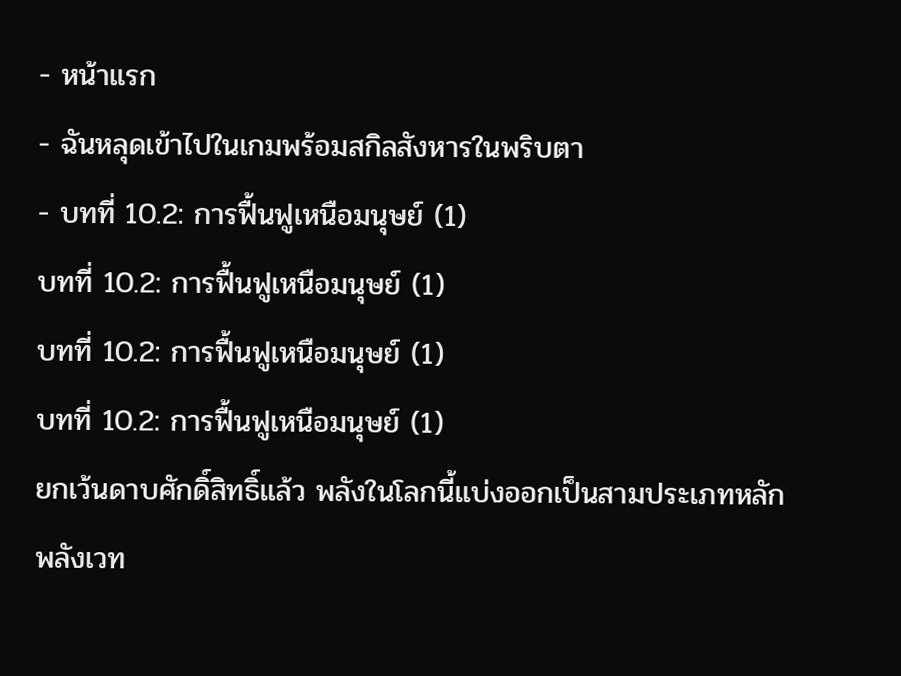- หน้าแรก
- ฉันหลุดเข้าไปในเกมพร้อมสกิลสังหารในพริบตา
- บทที่ 10.2: การฟื้นฟูเหนือมนุษย์ (1)
บทที่ 10.2: การฟื้นฟูเหนือมนุษย์ (1)
บทที่ 10.2: การฟื้นฟูเหนือมนุษย์ (1)
บทที่ 10.2: การฟื้นฟูเหนือมนุษย์ (1)
ยกเว้นดาบศักดิ์สิทธิ์แล้ว พลังในโลกนี้แบ่งออกเป็นสามประเภทหลัก
พลังเวท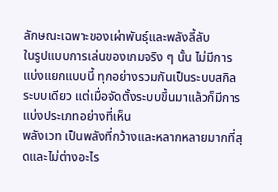ลักษณะเฉพาะของเผ่าพันธุ์และพลังลี้ลับ
ในรูปแบบการเล่นของเกมจริง ๆ นั้น ไม่มีการแบ่งแยกแบบนี้ ทุกอย่างรวมกันเป็นระบบสกิลระบบเดียว แต่เมื่อจัดตั้งระบบขึ้นมาแล้วก็มีการแบ่งประเภทอย่างที่เห็น
พลังเวท เป็นพลังที่กว้างและหลากหลายมากที่สุดและไม่ต่างอะไร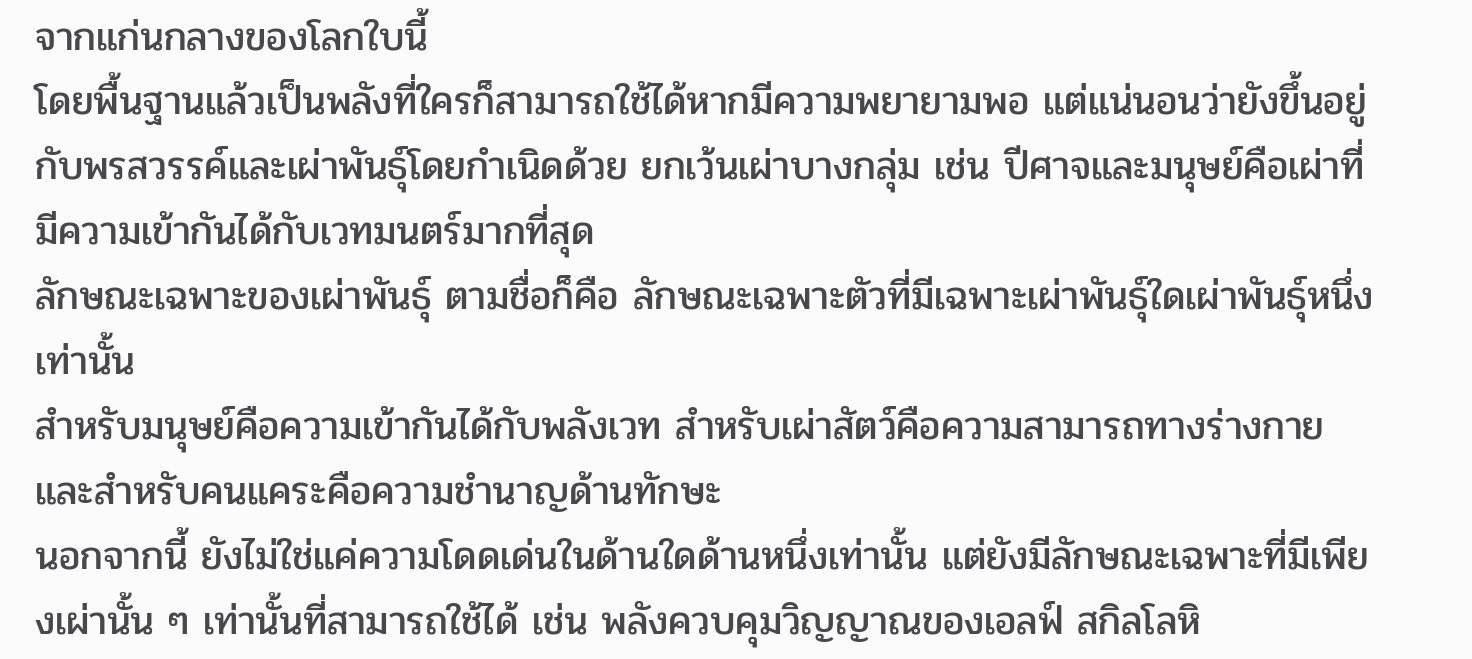จากแก่นกลางของโลกใบนี้
โดยพื้นฐานแล้วเป็นพลังที่ใครก็สามารถใช้ได้หากมีความพยายามพอ แต่แน่นอนว่ายังขึ้นอยู่กับพรสวรรค์และเผ่าพันธุ์โดยกำเนิดด้วย ยกเว้นเผ่าบางกลุ่ม เช่น ปีศาจและมนุษย์คือเผ่าที่มีความเข้ากันได้กับเวทมนตร์มากที่สุด
ลักษณะเฉพาะของเผ่าพันธุ์ ตามชื่อก็คือ ลักษณะเฉพาะตัวที่มีเฉพาะเผ่าพันธุ์ใดเผ่าพันธุ์หนึ่งเท่านั้น
สำหรับมนุษย์คือความเข้ากันได้กับพลังเวท สำหรับเผ่าสัตว์คือความสามารถทางร่างกายและสำหรับคนแคระคือความชำนาญด้านทักษะ
นอกจากนี้ ยังไม่ใช่แค่ความโดดเด่นในด้านใดด้านหนึ่งเท่านั้น แต่ยังมีลักษณะเฉพาะที่มีเพียงเผ่านั้น ๆ เท่านั้นที่สามารถใช้ได้ เช่น พลังควบคุมวิญญาณของเอลฟ์ สกิลโลหิ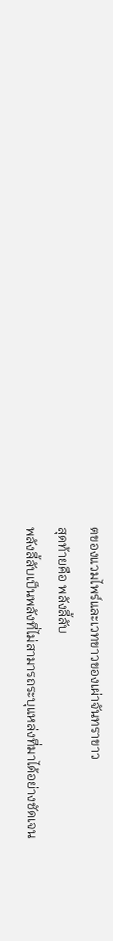ตของแวมไพร์และเวทขาวของเผ่าจันทราขาว
สุดท้ายคือ พลังลี้ลับ
พลังลี้ลับเป็นพลังที่ไม่สามารถระบุแหล่งที่มาได้อย่างชัดเจน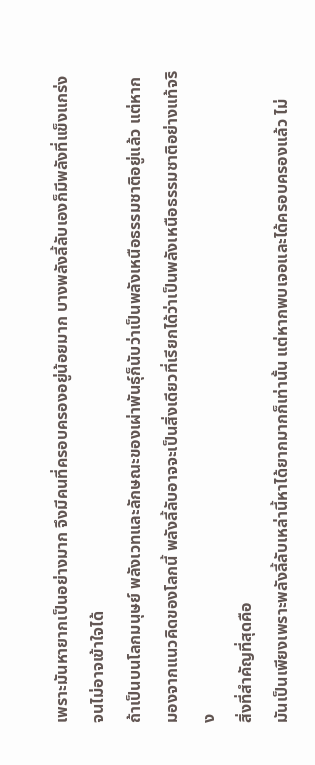เพราะมันหายากเป็นอย่างมาก จึงมีคนที่ครอบครองอยู่น้อยมาก บางพลังลี้ลับเองก็มีพลังที่แข็งแกร่งจนไม่อาจเข้าใจได้
ถ้าเป็นบนโลกมนุษย์ พลังเวทและลักษณะของเผ่าพันธุ์ก็นับว่าเป็นพลังเหนือธรรมชาติอยู่แล้ว แต่หากมองจากแนวคิดของโลกนี้ พลังลี้ลับอาจจะเป็นสิ่งเดียวที่เรียกได้ว่าเป็นพลังเหนือธรรมชาติอย่างแท้จริง
สิ่งที่สำคัญที่สุดคือ
มันเป็นเพียงเพราะพลังลี้ลับเหล่านี้หาได้ยากมากก็เท่านั้น แต่หากพบเจอและได้ครอบครองแล้ว ไม่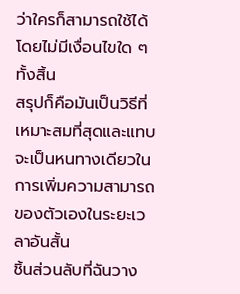ว่าใครก็สามารถใช้ได้โดยไม่มีเงื่อนไขใด ๆ ทั้งสิ้น
สรุปก็คือมันเป็นวิธีที่เหมาะสมที่สุดและแทบจะเป็นหนทางเดียวในการเพิ่มความสามารถของตัวเองในระยะเวลาอันสั้น
ชิ้นส่วนลับที่ฉันวาง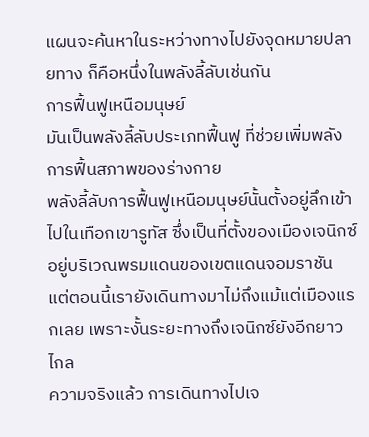แผนจะค้นหาในระหว่างทางไปยังจุดหมายปลายทาง ก็คือหนึ่งในพลังลี้ลับเช่นกัน
การฟื้นฟูเหนือมนุษย์
มันเป็นพลังลี้ลับประเภทฟื้นฟู ที่ช่วยเพิ่มพลังการฟื้นสภาพของร่างกาย
พลังลี้ลับการฟื้นฟูเหนือมนุษย์นั้นตั้งอยู่ลึกเข้าไปในเทือกเขารูทัส ซึ่งเป็นที่ตั้งของเมืองเจนิกซ์ อยู่บริเวณพรมแดนของเขตแดนจอมราชัน
แต่ตอนนี้เรายังเดินทางมาไม่ถึงแม้แต่เมืองแรกเลย เพราะงั้นระยะทางถึงเจนิกซ์ยังอีกยาวไกล
ความจริงแล้ว การเดินทางไปเจ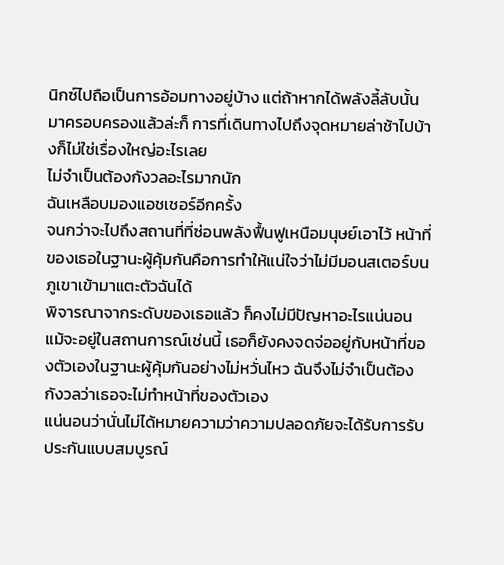นิกซ์ไปถือเป็นการอ้อมทางอยู่บ้าง แต่ถ้าหากได้พลังลี้ลับนั้นมาครอบครองแล้วล่ะก็ การที่เดินทางไปถึงจุดหมายล่าช้าไปบ้างก็ไม่ใช่เรื่องใหญ่อะไรเลย
ไม่จำเป็นต้องกังวลอะไรมากนัก
ฉันเหลือบมองแอชเชอร์อีกครั้ง
จนกว่าจะไปถึงสถานที่ที่ซ่อนพลังฟื้นฟูเหนือมนุษย์เอาไว้ หน้าที่ของเธอในฐานะผู้คุ้มกันคือการทำให้แน่ใจว่าไม่มีมอนสเตอร์บนภูเขาเข้ามาแตะตัวฉันได้
พิจารณาจากระดับของเธอแล้ว ก็คงไม่มีปัญหาอะไรแน่นอน
แม้จะอยู่ในสถานการณ์เช่นนี้ เธอก็ยังคงจดจ่ออยู่กับหน้าที่ของตัวเองในฐานะผู้คุ้มกันอย่างไม่หวั่นไหว ฉันจึงไม่จำเป็นต้องกังวลว่าเธอจะไม่ทำหน้าที่ของตัวเอง
แน่นอนว่านั่นไม่ได้หมายความว่าความปลอดภัยจะได้รับการรับประกันแบบสมบูรณ์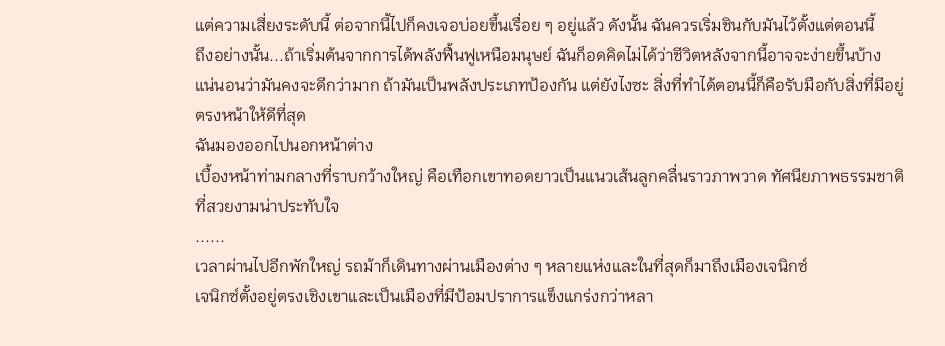แต่ความเสี่ยงระดับนี้ ต่อจากนี้ไปก็คงเจอบ่อยขึ้นเรื่อย ๆ อยู่แล้ว ดังนั้น ฉันควรเริ่มชินกับมันไว้ตั้งแต่ตอนนี้
ถึงอย่างนั้น...ถ้าเริ่มต้นจากการได้พลังฟื้นฟูเหนือมนุษย์ ฉันก็อดคิดไม่ได้ว่าชีวิตหลังจากนี้อาจจะง่ายขึ้นบ้าง
แน่นอนว่ามันคงจะดีกว่ามาก ถ้ามันเป็นพลังประเภทป้องกัน แต่ยังไงซะ สิ่งที่ทำได้ตอนนี้ก็คือรับมือกับสิ่งที่มีอยู่ตรงหน้าให้ดีที่สุด
ฉันมองออกไปนอกหน้าต่าง
เบื้องหน้าท่ามกลางที่ราบกว้างใหญ่ คือเทือกเขาทอดยาวเป็นแนวเส้นลูกคลื่นราวภาพวาด ทัศนียภาพธรรมชาติที่สวยงามน่าประทับใจ
......
เวลาผ่านไปอีกพักใหญ่ รถม้าก็เดินทางผ่านเมืองต่าง ๆ หลายแห่งและในที่สุดก็มาถึงเมืองเจนิกซ์
เจนิกซ์ตั้งอยู่ตรงเชิงเขาและเป็นเมืองที่มีป้อมปราการแข็งแกร่งกว่าหลา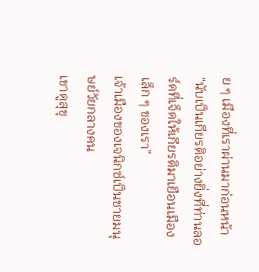ย ๆ เมืองที่เราผ่านมาก่อนหน้า
“นับเป็นเกียรติอย่างยิ่งที่ท่านลอร์ดที่เจ็ดให้เกียรติมาเยือนเมืองเล็ก ๆ ของเรา”
เจ้าเมืองของเจนิกซ์เป็นชายมนุษย์วัยกลางคน
เขาดูสุขุ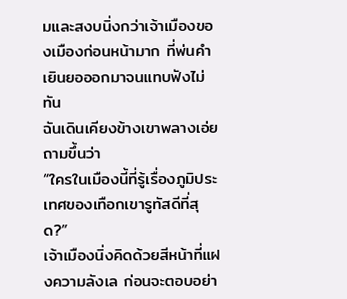มและสงบนิ่งกว่าเจ้าเมืองของเมืองก่อนหน้ามาก ที่พ่นคำเยินยอออกมาจนแทบฟังไม่ทัน
ฉันเดินเคียงข้างเขาพลางเอ่ยถามขึ้นว่า
“ใครในเมืองนี้ที่รู้เรื่องภูมิประเทศของเทือกเขารูทัสดีที่สุด?”
เจ้าเมืองนิ่งคิดด้วยสีหน้าที่แฝงความลังเล ก่อนจะตอบอย่า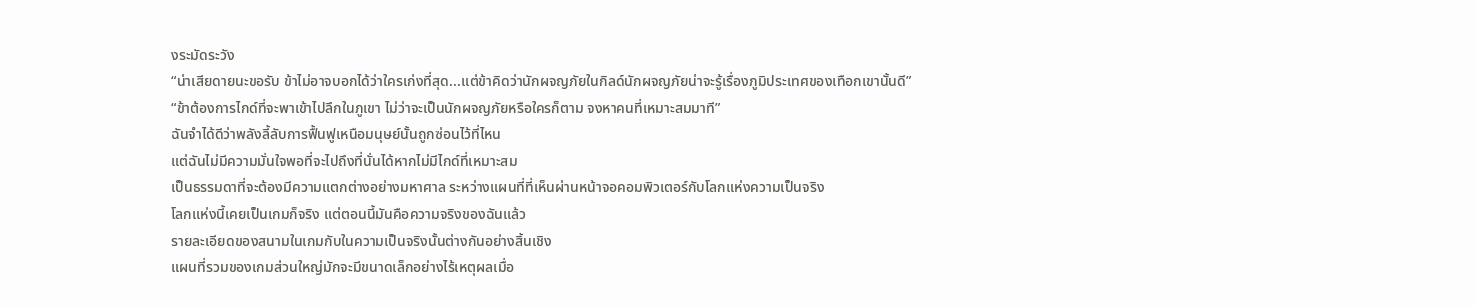งระมัดระวัง
“น่าเสียดายนะขอรับ ข้าไม่อาจบอกได้ว่าใครเก่งที่สุด...แต่ข้าคิดว่านักผจญภัยในกิลด์นักผจญภัยน่าจะรู้เรื่องภูมิประเทศของเทือกเขานั้นดี”
“ข้าต้องการไกด์ที่จะพาเข้าไปลึกในภูเขา ไม่ว่าจะเป็นนักผจญภัยหรือใครก็ตาม จงหาคนที่เหมาะสมมาที”
ฉันจำได้ดีว่าพลังลี้ลับการฟื้นฟูเหนือมนุษย์นั้นถูกซ่อนไว้ที่ไหน
แต่ฉันไม่มีความมั่นใจพอที่จะไปถึงที่นั่นได้หากไม่มีไกด์ที่เหมาะสม
เป็นธรรมดาที่จะต้องมีความแตกต่างอย่างมหาศาล ระหว่างแผนที่ที่เห็นผ่านหน้าจอคอมพิวเตอร์กับโลกแห่งความเป็นจริง
โลกแห่งนี้เคยเป็นเกมก็จริง แต่ตอนนี้มันคือความจริงของฉันแล้ว
รายละเอียดของสนามในเกมกับในความเป็นจริงนั้นต่างกันอย่างสิ้นเชิง
แผนที่รวมของเกมส่วนใหญ่มักจะมีขนาดเล็กอย่างไร้เหตุผลเมื่อ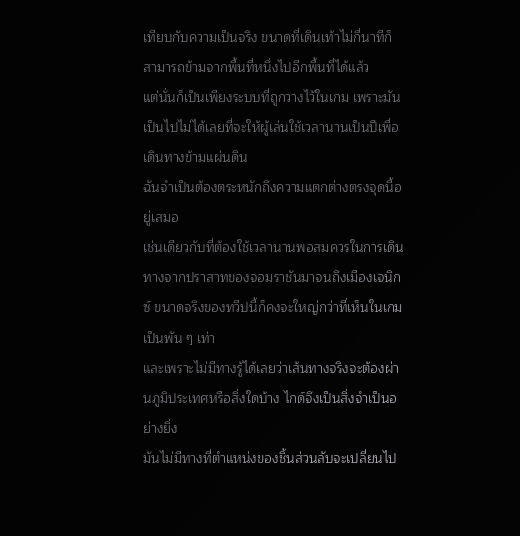เทียบกับความเป็นจริง ขนาดที่เดินเท้าไม่กี่นาทีก็สามารถข้ามจากพื้นที่หนึ่งไปอีกพื้นที่ได้แล้ว
แต่นั่นก็เป็นเพียงระบบที่ถูกวางไว้ในเกม เพราะมันเป็นไปไม่ได้เลยที่จะให้ผู้เล่นใช้เวลานานเป็นปีเพื่อเดินทางข้ามแผ่นดิน
ฉันจำเป็นต้องตระหนักถึงความแตกต่างตรงจุดนี้อยู่เสมอ
เช่นเดียวกับที่ต้องใช้เวลานานพอสมควรในการเดินทางจากปราสาทของจอมราชันมาจนถึงเมืองเจนิกซ์ ขนาดจริงของทวีปนี้ก็คงจะใหญ่กว่าที่เห็นในเกมเป็นพัน ๆ เท่า
และเพราะไม่มีทางรู้ได้เลยว่าเส้นทางจริงจะต้องผ่านภูมิประเทศหรือสิ่งใดบ้าง ไกด์จึงเป็นสิ่งจำเป็นอย่างยิ่ง
มันไม่มีทางที่ตำแหน่งของชิ้นส่วนลับจะเปลี่ยนไป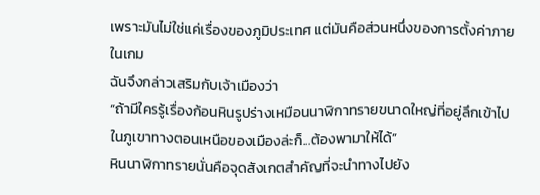เพราะมันไม่ใช่แค่เรื่องของภูมิประเทศ แต่มันคือส่วนหนึ่งของการตั้งค่าภายในเกม
ฉันจึงกล่าวเสริมกับเจ้าเมืองว่า
“ถ้ามีใครรู้เรื่องก้อนหินรูปร่างเหมือนนาฬิกาทรายขนาดใหญ่ที่อยู่ลึกเข้าไปในภูเขาทางตอนเหนือของเมืองล่ะก็...ต้องพามาให้ได้”
หินนาฬิกาทรายนั่นคือจุดสังเกตสำคัญที่จะนำทางไปยัง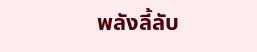พลังลี้ลับ